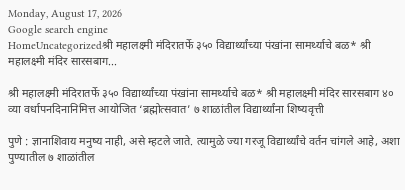Monday, August 17, 2026
Google search engine
HomeUncategorizedश्री महालक्ष्मी मंदिरातर्फे ३५० विद्यार्थ्यांच्या पंखांना सामर्थ्याचे बळ* श्री महालक्ष्मी मंदिर सारसबाग...

श्री महालक्ष्मी मंदिरातर्फे ३५० विद्यार्थ्यांच्या पंखांना सामर्थ्याचे बळ* श्री महालक्ष्मी मंदिर सारसबाग ४० व्या वर्धापनदिनानिमित्त आयोजित ‘ब्रह्मोत्सवात’ ७ शाळांतील विद्यार्थ्यांना शिष्यवृत्ती

पुणे : ज्ञानाशिवाय मनुष्य नाही, असे म्हटले जाते. त्यामुळे ज्या गरजू विद्यार्थ्यांचे वर्तन चांगले आहे, अशा पुण्यातील ७ शाळांतील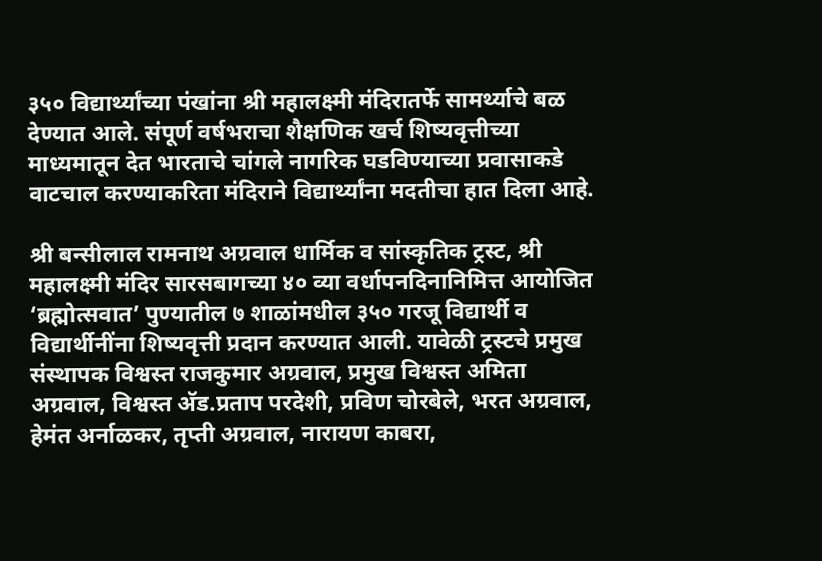३५० विद्यार्थ्यांच्या पंखांना श्री महालक्ष्मी मंदिरातर्फे सामर्थ्याचे बळ देण्यात आले. संपूर्ण वर्षभराचा शैक्षणिक खर्च शिष्यवृत्तीच्या माध्यमातून देत भारताचे चांगले नागरिक घडविण्याच्या प्रवासाकडे वाटचाल करण्याकरिता मंदिराने विद्यार्थ्यांना मदतीचा हात दिला आहे.

श्री बन्सीलाल रामनाथ अग्रवाल धार्मिक व सांस्कृतिक ट्रस्ट, श्री महालक्ष्मी मंदिर सारसबागच्या ४० व्या वर्धापनदिनानिमित्त आयोजित ‘ब्रह्मोत्सवात’ पुण्यातील ७ शाळांमधील ३५० गरजू विद्यार्थी व विद्यार्थीनींना शिष्यवृत्ती प्रदान करण्यात आली. यावेळी ट्रस्टचे प्रमुख संस्थापक विश्वस्त राजकुमार अग्रवाल, प्रमुख विश्वस्त अमिता अग्रवाल, विश्वस्त अ‍ॅड.प्रताप परदेशी, प्रविण चोरबेले, भरत अग्रवाल, हेमंत अर्नाळकर, तृप्ती अग्रवाल, नारायण काबरा,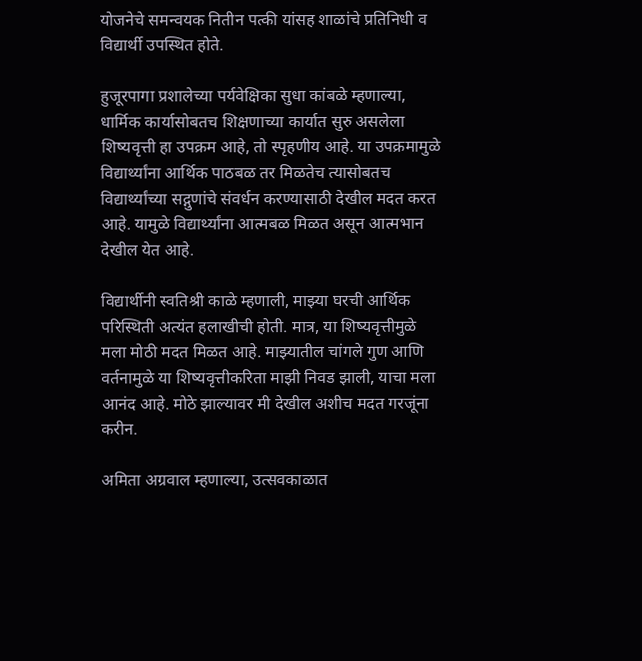योजनेचे समन्वयक नितीन पत्की यांसह शाळांचे प्रतिनिधी व विद्यार्थी उपस्थित होते.

हुजूरपागा प्रशालेच्या पर्यवेक्षिका सुधा कांबळे म्हणाल्या, धार्मिक कार्यासोबतच शिक्षणाच्या कार्यात सुरु असलेला शिष्यवृत्ती हा उपक्रम आहे, तो स्पृहणीय आहे. या उपक्रमामुळे विद्यार्थ्यांना आर्थिक पाठबळ तर मिळतेच त्यासोबतच विद्यार्थ्यांच्या सद्गुणांचे संवर्धन करण्यासाठी देखील मदत करत आहे. यामुळे विद्यार्थ्यांना आत्मबळ मिळत असून आत्मभान देखील येत आहे.

विद्यार्थीनी स्वतिश्री काळे म्हणाली, माझ्या घरची आर्थिक परिस्थिती अत्यंत हलाखीची होती. मात्र, या शिष्यवृत्तीमुळे मला मोठी मदत मिळत आहे. माझ्यातील चांगले गुण आणि वर्तनामुळे या शिष्यवृत्तीकरिता माझी निवड झाली, याचा मला आनंद आहे. मोठे झाल्यावर मी देखील अशीच मदत गरजूंना करीन.

अमिता अग्रवाल म्हणाल्या, उत्सवकाळात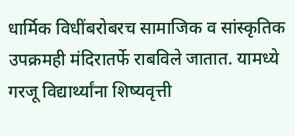धार्मिक विधींबरोबरच सामाजिक व सांस्कृतिक उपक्रमही मंदिरातर्फे राबविले जातात. यामध्ये गरजू विद्यार्थ्यांना शिष्यवृत्ती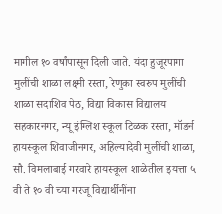मागील १० वर्षांपासून दिली जाते. यंदा हुजूरपागा मुलींची शाळा लक्ष्मी रस्ता, रेणुका स्वरुप मुलींची शाळा सदाशिव पेठ, विद्या विकास विद्यालय सहकारनगर, न्यू इंग्लिश स्कूल टिळक रस्ता, मॉडर्न हायस्कूल शिवाजीनगर, अहिल्यादेवी मुलींची शाळा, सौ. विमलाबाई गरवारे हायस्कूल शाळेतील इयत्ता ५ वी ते १० वी च्या गरजू विद्यार्थीनींना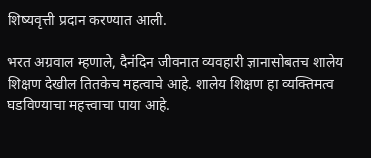शिष्यवृत्ती प्रदान करण्यात आली.

भरत अग्रवाल म्हणाले, दैनंदिन जीवनात व्यवहारी ज्ञानासोबतच शालेय शिक्षण देखील तितकेच महत्वाचे आहे. शालेय शिक्षण हा व्यक्तिमत्व घडविण्याचा महत्त्वाचा पाया आहे.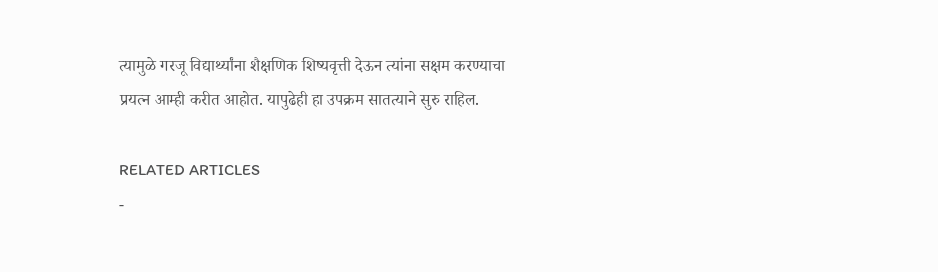त्यामुळे गरजू विद्यार्थ्यांना शैक्षणिक शिष्यवृत्ती देऊन त्यांना सक्षम करण्याचा प्रयत्न आम्ही करीत आहोत. यापुढेही हा उपक्रम सातत्याने सुरु राहिल.

RELATED ARTICLES
-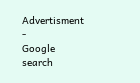Advertisment -
Google search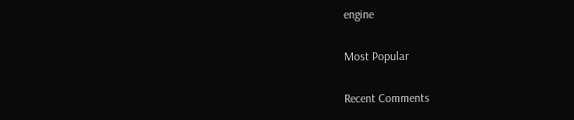engine

Most Popular

Recent Comments